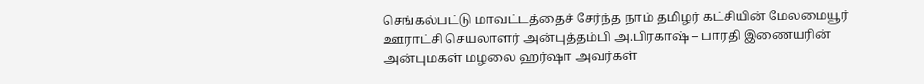செங்கல்பட்டு மாவட்டத்தைச் சேர்ந்த நாம் தமிழர் கட்சியின் மேலமையூர் ஊராட்சி செயலாளர் அன்புத்தம்பி அ.பிரகாஷ் – பாரதி இணையரின் அன்புமகள் மழலை ஹர்ஷா அவர்கள்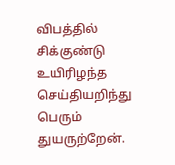விபத்தில் சிக்குண்டு உயிரிழந்த செய்தியறிந்து பெரும் துயருற்றேன்.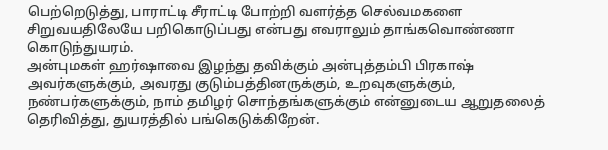பெற்றெடுத்து, பாராட்டி சீராட்டி போற்றி வளர்த்த செல்வமகளை சிறுவயதிலேயே பறிகொடுப்பது என்பது எவராலும் தாங்கவொண்ணா கொடுந்துயரம்.
அன்புமகள் ஹர்ஷாவை இழந்து தவிக்கும் அன்புத்தம்பி பிரகாஷ் அவர்களுக்கும், அவரது குடும்பத்தினருக்கும், உறவுகளுக்கும், நண்பர்களுக்கும், நாம் தமிழர் சொந்தங்களுக்கும் என்னுடைய ஆறுதலைத் தெரிவித்து, துயரத்தில் பங்கெடுக்கிறேன்.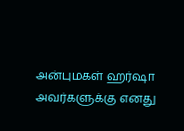அன்புமகள் ஹர்ஷா அவர்களுக்கு எனது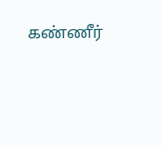கண்ணீர்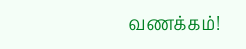வணக்கம்!